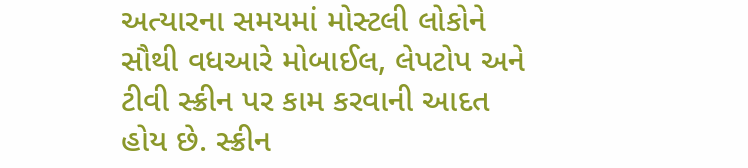અત્યારના સમયમાં મોસ્ટલી લોકોને સૌથી વધઆરે મોબાઈલ, લેપટોપ અને ટીવી સ્ક્રીન પર કામ કરવાની આદત હોય છે. સ્ક્રીન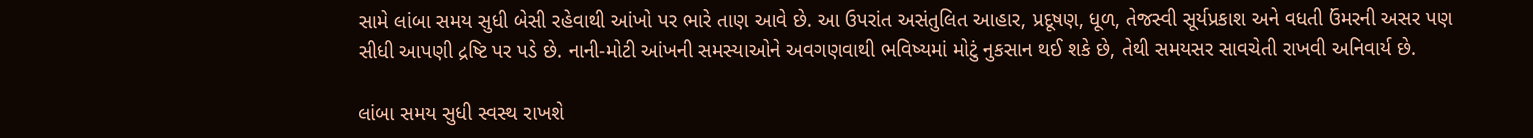સામે લાંબા સમય સુધી બેસી રહેવાથી આંખો પર ભારે તાણ આવે છે. આ ઉપરાંત અસંતુલિત આહાર, પ્રદૂષણ, ધૂળ, તેજસ્વી સૂર્યપ્રકાશ અને વધતી ઉંમરની અસર પણ સીધી આપણી દ્રષ્ટિ પર પડે છે. નાની-મોટી આંખની સમસ્યાઓને અવગણવાથી ભવિષ્યમાં મોટું નુકસાન થઈ શકે છે, તેથી સમયસર સાવચેતી રાખવી અનિવાર્ય છે.

લાંબા સમય સુધી સ્વસ્થ રાખશે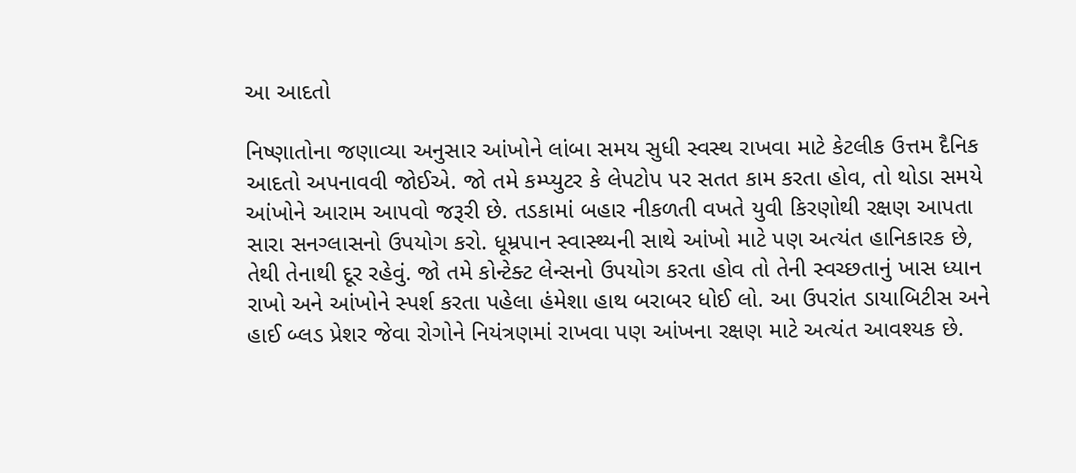આ આદતો

નિષ્ણાતોના જણાવ્યા અનુસાર આંખોને લાંબા સમય સુધી સ્વસ્થ રાખવા માટે કેટલીક ઉત્તમ દૈનિક આદતો અપનાવવી જોઈએ. જો તમે કમ્પ્યુટર કે લેપટોપ પર સતત કામ કરતા હોવ, તો થોડા સમયે આંખોને આરામ આપવો જરૂરી છે. તડકામાં બહાર નીકળતી વખતે યુવી કિરણોથી રક્ષણ આપતા સારા સનગ્લાસનો ઉપયોગ કરો. ધૂમ્રપાન સ્વાસ્થ્યની સાથે આંખો માટે પણ અત્યંત હાનિકારક છે, તેથી તેનાથી દૂર રહેવું. જો તમે કોન્ટેક્ટ લેન્સનો ઉપયોગ કરતા હોવ તો તેની સ્વચ્છતાનું ખાસ ધ્યાન રાખો અને આંખોને સ્પર્શ કરતા પહેલા હંમેશા હાથ બરાબર ધોઈ લો. આ ઉપરાંત ડાયાબિટીસ અને હાઈ બ્લડ પ્રેશર જેવા રોગોને નિયંત્રણમાં રાખવા પણ આંખના રક્ષણ માટે અત્યંત આવશ્યક છે.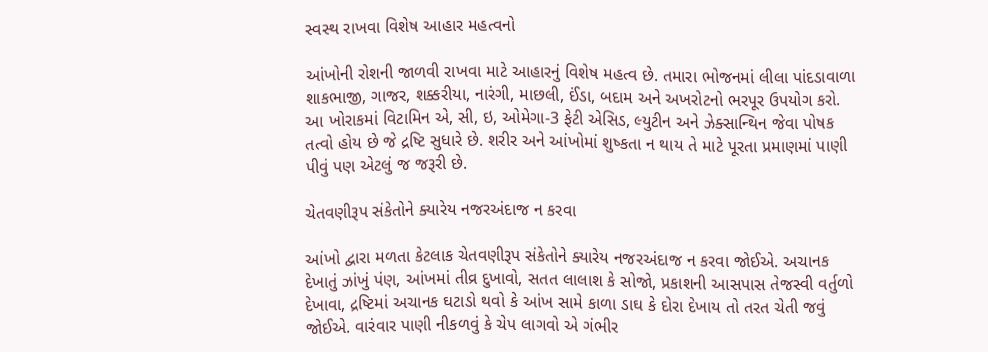સ્વસ્થ રાખવા વિશેષ આહાર મહત્વનો

આંખોની રોશની જાળવી રાખવા માટે આહારનું વિશેષ મહત્વ છે. તમારા ભોજનમાં લીલા પાંદડાવાળા શાકભાજી, ગાજર, શક્કરીયા, નારંગી, માછલી, ઈંડા, બદામ અને અખરોટનો ભરપૂર ઉપયોગ કરો. આ ખોરાકમાં વિટામિન એ, સી, ઇ, ઓમેગા-3 ફેટી એસિડ, લ્યુટીન અને ઝેક્સાન્થિન જેવા પોષક તત્વો હોય છે જે દ્રષ્ટિ સુધારે છે. શરીર અને આંખોમાં શુષ્કતા ન થાય તે માટે પૂરતા પ્રમાણમાં પાણી પીવું પણ એટલું જ જરૂરી છે.

ચેતવણીરૂપ સંકેતોને ક્યારેય નજરઅંદાજ ન કરવા

આંખો દ્વારા મળતા કેટલાક ચેતવણીરૂપ સંકેતોને ક્યારેય નજરઅંદાજ ન કરવા જોઈએ. અચાનક દેખાતું ઝાંખું પંણ, આંખમાં તીવ્ર દુખાવો, સતત લાલાશ કે સોજો, પ્રકાશની આસપાસ તેજસ્વી વર્તુળો દેખાવા, દ્રષ્ટિમાં અચાનક ઘટાડો થવો કે આંખ સામે કાળા ડાઘ કે દોરા દેખાય તો તરત ચેતી જવું જોઈએ. વારંવાર પાણી નીકળવું કે ચેપ લાગવો એ ગંભીર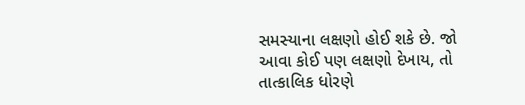સમસ્યાના લક્ષણો હોઈ શકે છે. જો આવા કોઈ પણ લક્ષણો દેખાય, તો તાત્કાલિક ધોરણે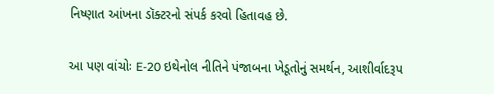નિષ્ણાત આંખના ડૉક્ટરનો સંપર્ક કરવો હિતાવહ છે.

આ પણ વાંચોઃ E-20 ઇથેનોલ નીતિને પંજાબના ખેડૂતોનું સમર્થન, આશીર્વાદરૂપ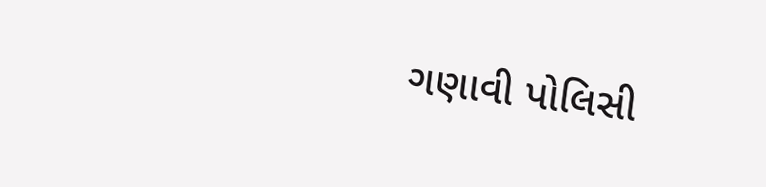ગણાવી પોલિસી